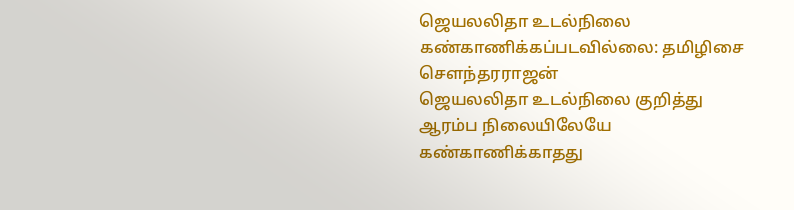ஜெயலலிதா உடல்நிலை கண்காணிக்கப்படவில்லை: தமிழிசை சௌந்தரராஜன்
ஜெயலலிதா உடல்நிலை குறித்து ஆரம்ப நிலையிலேயே கண்காணிக்காதது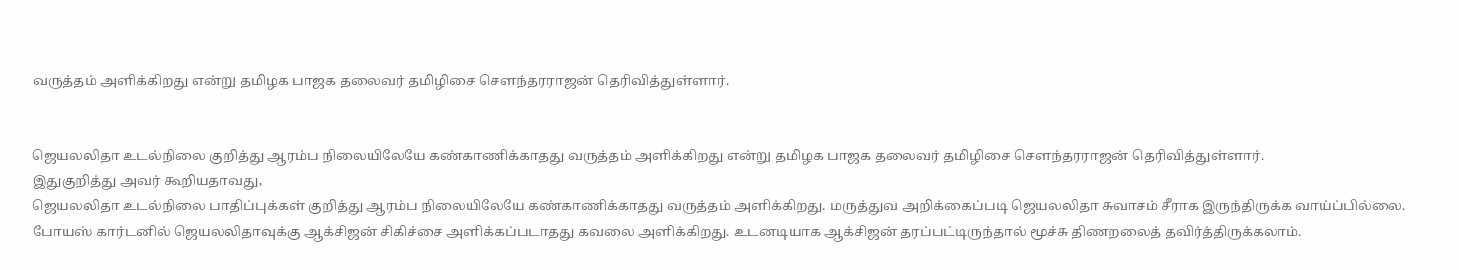வருத்தம் அளிக்கிறது என்று தமிழக பாஜக தலைவர் தமிழிசை சௌந்தரராஜன் தெரிவித்துள்ளார்.


ஜெயலலிதா உடல்நிலை குறித்து ஆரம்ப நிலையிலேயே கண்காணிக்காதது வருத்தம் அளிக்கிறது என்று தமிழக பாஜக தலைவர் தமிழிசை சௌந்தரராஜன் தெரிவித்துள்ளார்.
இதுகுறித்து அவர் கூறியதாவது,
ஜெயலலிதா உடல்நிலை பாதிப்புக்கள் குறித்து ஆரம்ப நிலையிலேயே கண்காணிக்காதது வருத்தம் அளிக்கிறது. மருத்துவ அறிக்கைப்படி ஜெயலலிதா சுவாசம் சீராக இருந்திருக்க வாய்ப்பில்லை.
போயஸ் கார்டனில் ஜெயலலிதாவுக்கு ஆக்சிஜன் சிகிச்சை அளிக்கப்படாதது கவலை அளிக்கிறது. உடனடியாக ஆக்சிஜன் தரப்பட்டிருந்தால் மூச்சு திணறலைத் தவிர்த்திருக்கலாம்.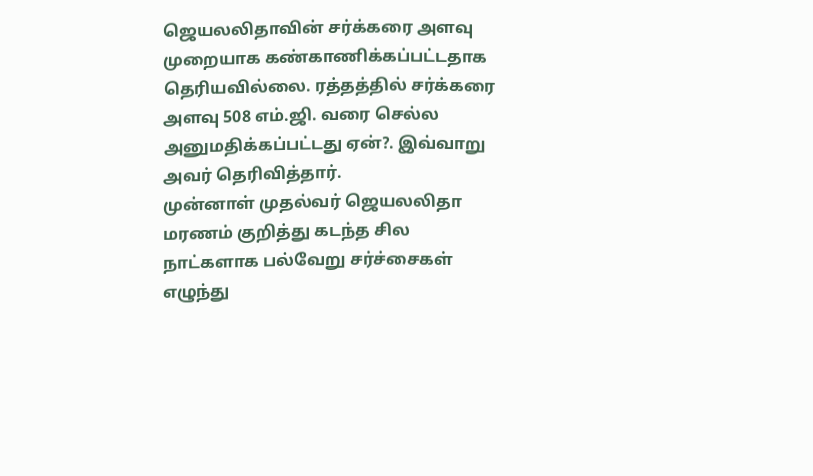ஜெயலலிதாவின் சர்க்கரை அளவு முறையாக கண்காணிக்கப்பட்டதாக தெரியவில்லை. ரத்தத்தில் சர்க்கரை அளவு 508 எம்.ஜி. வரை செல்ல அனுமதிக்கப்பட்டது ஏன்?. இவ்வாறு அவர் தெரிவித்தார்.
முன்னாள் முதல்வர் ஜெயலலிதா மரணம் குறித்து கடந்த சில நாட்களாக பல்வேறு சர்ச்சைகள் எழுந்து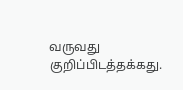வருவது குறிப்பிடத்தக்கது.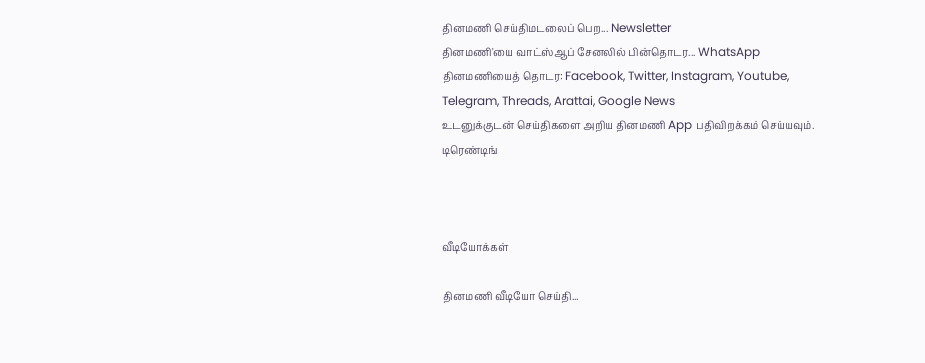தினமணி செய்திமடலைப் பெற... Newsletter
தினமணி'யை வாட்ஸ்ஆப் சேனலில் பின்தொடர... WhatsApp
தினமணியைத் தொடர: Facebook, Twitter, Instagram, Youtube, Telegram, Threads, Arattai, Google News
உடனுக்குடன் செய்திகளை அறிய தினமணி App பதிவிறக்கம் செய்யவும்.
டிரெண்டிங்



வீடியோக்கள்

தினமணி வீடியோ செய்தி...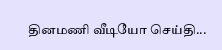தினமணி வீடியோ செய்தி...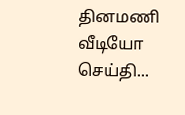தினமணி வீடியோ செய்தி...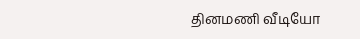தினமணி வீடியோ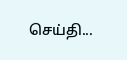செய்தி...